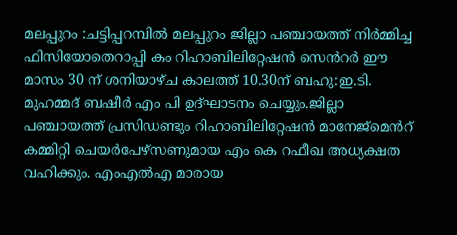മലപ്പുറം :ചട്ടിപ്പറമ്പിൽ മലപ്പുറം ജില്ലാ പഞ്ചായത്ത് നിർമ്മിച്ച ഫിസിയോതെറാപ്പി കം റിഹാബിലിറ്റേഷൻ സെൻറർ ഈ മാസം 30 ന് ശനിയാഴ്ച കാലത്ത് 10.30ന് ബഹു:ഇ.ടി. മുഹമ്മദ് ബഷീർ എം പി ഉദ്ഘാടനം ചെയ്യും.ജില്ലാ പഞ്ചായത്ത് പ്രസിഡണ്ടും റിഹാബിലിറ്റേഷൻ മാനേജ്മെൻറ് കമ്മിറ്റി ചെയർപേഴ്സണുമായ എം കെ റഫീഖ അധ്യക്ഷത വഹിക്കും. എംഎൽഎ മാരായ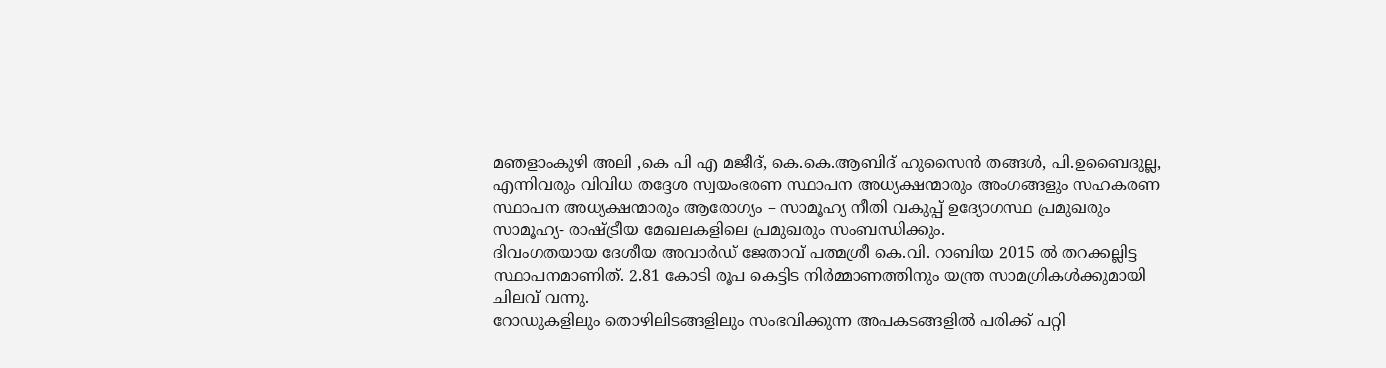മഞളാംകുഴി അലി ,കെ പി എ മജീദ്, കെ.കെ.ആബിദ് ഹുസൈൻ തങ്ങൾ, പി.ഉബൈദുല്ല, എന്നിവരും വിവിധ തദ്ദേശ സ്വയംഭരണ സ്ഥാപന അധ്യക്ഷന്മാരും അംഗങ്ങളും സഹകരണ സ്ഥാപന അധ്യക്ഷന്മാരും ആരോഗ്യം – സാമൂഹ്യ നീതി വകുപ്പ് ഉദ്യോഗസ്ഥ പ്രമുഖരും സാമൂഹ്യ- രാഷ്ട്രീയ മേഖലകളിലെ പ്രമുഖരും സംബന്ധിക്കും.
ദിവംഗതയായ ദേശീയ അവാർഡ് ജേതാവ് പത്മശ്രീ കെ.വി. റാബിയ 2015 ൽ തറക്കല്ലിട്ട സ്ഥാപനമാണിത്. 2.81 കോടി രൂപ കെട്ടിട നിർമ്മാണത്തിനും യന്ത്ര സാമഗ്രികൾക്കുമായി ചിലവ് വന്നു.
റോഡുകളിലും തൊഴിലിടങ്ങളിലും സംഭവിക്കുന്ന അപകടങ്ങളിൽ പരിക്ക് പറ്റി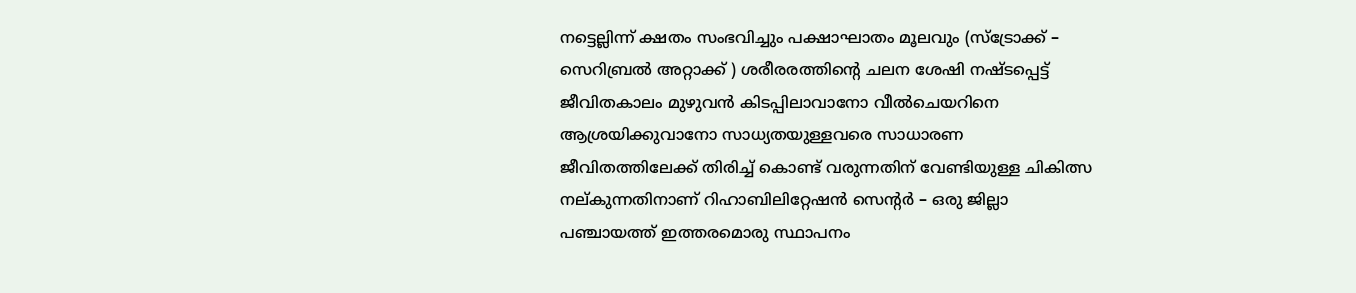നട്ടെല്ലിന്ന് ക്ഷതം സംഭവിച്ചും പക്ഷാഘാതം മൂലവും (സ്ട്രോക്ക് – സെറിബ്രൽ അറ്റാക്ക് ) ശരീരരത്തിൻ്റെ ചലന ശേഷി നഷ്ടപ്പെട്ട് ജീവിതകാലം മുഴുവൻ കിടപ്പിലാവാനോ വീൽചെയറിനെ ആശ്രയിക്കുവാനോ സാധ്യതയുള്ളവരെ സാധാരണ ജീവിതത്തിലേക്ക് തിരിച്ച് കൊണ്ട് വരുന്നതിന് വേണ്ടിയുള്ള ചികിത്സ നല്കുന്നതിനാണ് റിഹാബിലിറ്റേഷൻ സെൻ്റർ – ഒരു ജില്ലാ പഞ്ചായത്ത് ഇത്തരമൊരു സ്ഥാപനം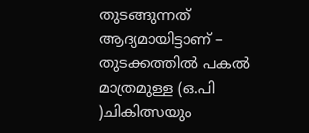തുടങ്ങുന്നത് ആദ്യമായിട്ടാണ് – തുടക്കത്തിൽ പകൽ മാത്രമുള്ള (ഒ.പി )ചികിത്സയും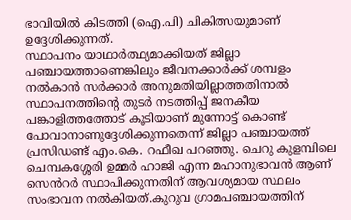ഭാവിയിൽ കിടത്തി (ഐ.പി) ചികിത്സയുമാണ് ഉദ്ദേശിക്കുന്നത്.
സ്ഥാപനം യാഥാർത്ഥ്യമാക്കിയത് ജില്ലാ പഞ്ചായത്താണെങ്കിലും ജീവനക്കാർക്ക് ശമ്പളം നൽകാൻ സർക്കാർ അനുമതിയില്ലാത്തതിനാൽ സ്ഥാപനത്തിൻ്റെ തുടർ നടത്തിപ്പ് ജനകീയ പങ്കാളിത്തത്തോട് കൂടിയാണ് മുന്നോട്ട് കൊണ്ട് പോവാനാണുദ്ദേശിക്കുന്നതെന്ന് ജില്ലാ പഞ്ചായത്ത് പ്രസിഡണ്ട് എം.കെ. റഫീഖ പറഞ്ഞു. ചെറു കുളമ്പിലെ ചെമ്പകശ്ശേരി ഉമ്മർ ഹാജി എന്ന മഹാനുഭാവൻ ആണ് സെൻറർ സ്ഥാപിക്കുന്നതിന് ആവശ്യമായ സ്ഥലം സംഭാവന നൽകിയത്.കുറുവ ഗ്രാമപഞ്ചായത്തിന്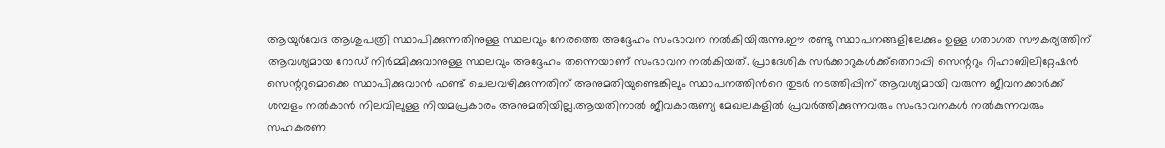ആയുർവേദ ആശുപത്രി സ്ഥാപിക്കുന്നതിനുള്ള സ്ഥലവും നേരത്തെ അദ്ദേഹം സംഭാവന നൽകിയിരുന്നു.ഈ രണ്ടു സ്ഥാപനങ്ങളിലേക്കും ഉള്ള ഗതാഗത സൗകര്യത്തിന് ആവശ്യമായ റോഡ് നിർമ്മിക്കുവാനുള്ള സ്ഥലവും അദ്ദേഹം തന്നെയാണ് സംഭാവന നൽകിയത്. പ്രാദേശിക സർക്കാറുകൾക്ക്തെറാപ്പി സെന്ററും റിഹാബിലിറ്റേഷൻ സെന്ററുമൊക്കെ സ്ഥാപിക്കുവാൻ ഫണ്ട് ചെലവഴിക്കുന്നതിന് അനുമതിയുണ്ടെങ്കിലും സ്ഥാപനത്തിൻറെ തുടർ നടത്തിപ്പിന് ആവശ്യമായി വരുന്ന ജീവനക്കാർക്ക് ശമ്പളം നൽകാൻ നിലവിലുള്ള നിയമപ്രകാരം അനുമതിയില്ല.ആയതിനാൽ ജീവകാരുണ്യ മേഖലകളിൽ പ്രവർത്തിക്കുന്നവരും സംഭാവനകൾ നൽകുന്നവരും സഹകരണ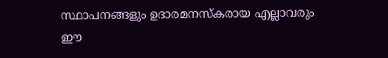സ്ഥാപനങ്ങളും ഉദാരമനസ്കരായ എല്ലാവരും ഈ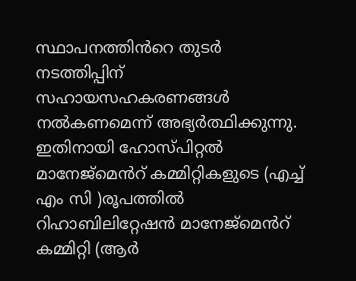സ്ഥാപനത്തിൻറെ തുടർ നടത്തിപ്പിന് സഹായസഹകരണങ്ങൾ നൽകണമെന്ന് അഭ്യർത്ഥിക്കുന്നു. ഇതിനായി ഹോസ്പിറ്റൽ മാനേജ്മെൻറ് കമ്മിറ്റികളുടെ (എച്ച് എം സി )രൂപത്തിൽ റിഹാബിലിറ്റേഷൻ മാനേജ്മെൻറ് കമ്മിറ്റി (ആർ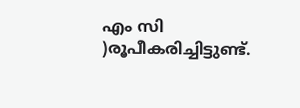എം സി )രൂപീകരിച്ചിട്ടുണ്ട്.